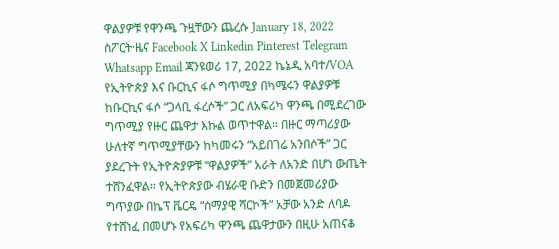ዋልያዎቹ የዋንጫ ጉዟቸውን ጨረሱ January 18, 2022 ስፖርት·ዜና Facebook X Linkedin Pinterest Telegram Whatsapp Email ጃንዩወሪ 17, 2022 ኬኔዲ አባተ/VOA የኢትዮጵያ እና ቡርኪና ፋሶ ግጥሚያ በካሜሩን ዋልያዎቹ ከቡርኪና ፋሶ “ጋላቢ ፋረሶች” ጋር ለአፍሪካ ዋንጫ በሚደረገው ግጥሚያ የዙር ጨዋታ እኩል ወጥተዋል። በዙር ማጣሪያው ሁለተኛ ግጥሚያቸውን ከካመሩን “አይበገሬ አንበሶች” ጋር ያደረጉት የኢትዮጵያዎቹ “ዋልያዎች” አራት ለአንድ በሆነ ውጤት ተሸንፈዋል። የኢትዮጵያው ብሄራዊ ቡድን በመጀመሪያው ግጥያው በኬፕ ቬርዴ “ሰማያዊ ሻርኮች” አቻው አንድ ለባዶ የተሸነፈ በመሆኑ የአፍሪካ ዋንጫ ጨዋታውን በዚሁ አጠናቆ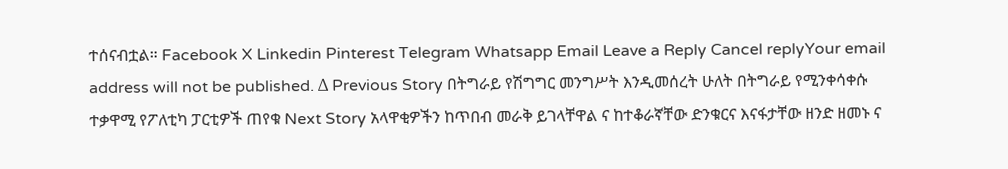ተሰናብቷል። Facebook X Linkedin Pinterest Telegram Whatsapp Email Leave a Reply Cancel replyYour email address will not be published. Δ Previous Story በትግራይ የሽግግር መንግሥት እንዲመሰረት ሁለት በትግራይ የሚንቀሳቀሱ ተቃዋሚ የፖለቲካ ፓርቲዎች ጠየቁ Next Story አላዋቂዎችን ከጥበብ መራቅ ይገላቸዋል ና ከተቆራኛቸው ድንቁርና እናፋታቸው ዘንድ ዘመኑ ና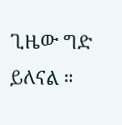ጊዜው ግድ ይለናል ።